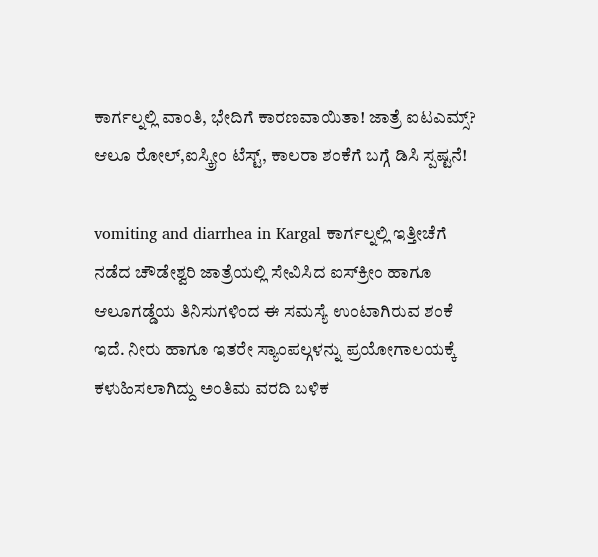ಕಾರ್ಗಲ್ನಲ್ಲಿ ವಾಂತಿ, ಭೇದಿಗೆ ಕಾರಣವಾಯಿತಾ! ಜಾತ್ರೆ ಐಟಎಮ್ಸ್? ಆಲೂ ರೋಲ್,ಐಸ್ಕ್ರೀಂ ಟೆಸ್ಟ್, ಕಾಲರಾ ಶಂಕೆಗೆ ಬಗ್ಗೆ ಡಿಸಿ ಸ್ಪಷ್ಟನೆ!

vomiting and diarrhea in Kargal ಕಾರ್ಗಲ್ನಲ್ಲಿ ಇತ್ತೀಚೆಗೆ ನಡೆದ ಚೌಡೇಶ್ವರಿ ಜಾತ್ರೆಯಲ್ಲಿ ಸೇವಿಸಿದ ಐಸ್‌ಕ್ರೀಂ ಹಾಗೂ ಆಲೂಗಡ್ಡೆಯ ತಿನಿಸುಗಳಿಂದ ಈ ಸಮಸ್ಯೆ ಉಂಟಾಗಿರುವ ಶಂಕೆ ಇದೆ. ನೀರು ಹಾಗೂ ಇತರೇ ಸ್ಯಾಂಪಲ್ಗಳನ್ನು ಪ್ರಯೋಗಾಲಯಕ್ಕೆ ಕಳುಹಿಸಲಾಗಿದ್ದು ಅಂತಿಮ ವರದಿ ಬಳಿಕ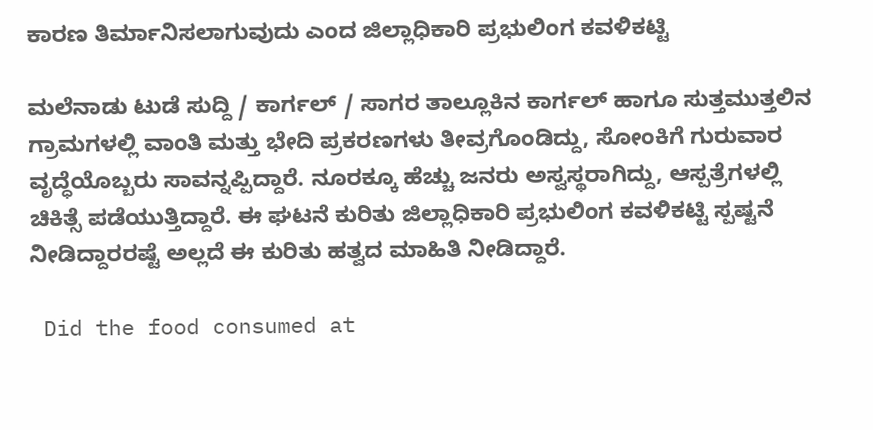ಕಾರಣ ತಿರ್ಮಾನಿಸಲಾಗುವುದು ಎಂದ ಜಿಲ್ಲಾಧಿಕಾರಿ ಪ್ರಭುಲಿಂಗ ಕವಳಿಕಟ್ಟಿ

ಮಲೆನಾಡು ಟುಡೆ ಸುದ್ದಿ / ಕಾರ್ಗಲ್ / ಸಾಗರ ತಾಲ್ಲೂಕಿನ ಕಾರ್ಗಲ್ ಹಾಗೂ ಸುತ್ತಮುತ್ತಲಿನ ಗ್ರಾಮಗಳಲ್ಲಿ ವಾಂತಿ ಮತ್ತು ಭೇದಿ ಪ್ರಕರಣಗಳು ತೀವ್ರಗೊಂಡಿದ್ದು, ಸೋಂಕಿಗೆ ಗುರುವಾರ ವೃದ್ಧೆಯೊಬ್ಬರು ಸಾವನ್ನಪ್ಪಿದ್ದಾರೆ. ನೂರಕ್ಕೂ ಹೆಚ್ಚು ಜನರು ಅಸ್ವಸ್ಥರಾಗಿದ್ದು, ಆಸ್ಪತ್ರೆಗಳಲ್ಲಿ ಚಿಕಿತ್ಸೆ ಪಡೆಯುತ್ತಿದ್ದಾರೆ. ಈ ಘಟನೆ ಕುರಿತು ಜಿಲ್ಲಾಧಿಕಾರಿ ಪ್ರಭುಲಿಂಗ ಕವಳಿಕಟ್ಟಿ ಸ್ಪಷ್ಟನೆ ನೀಡಿದ್ದಾರರಷ್ಟೆ ಅಲ್ಲದೆ ಈ ಕುರಿತು ಹತ್ವದ ಮಾಹಿತಿ ನೀಡಿದ್ದಾರೆ.

 Did the food consumed at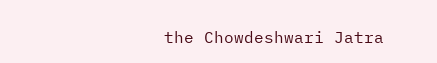the Chowdeshwari Jatra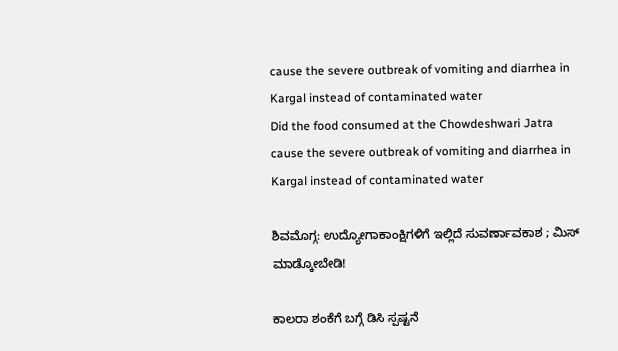cause the severe outbreak of vomiting and diarrhea in Kargal instead of contaminated water
Did the food consumed at the Chowdeshwari Jatra cause the severe outbreak of vomiting and diarrhea in Kargal instead of contaminated water

ಶಿವಮೊಗ್ಗ: ಉದ್ಯೋಗಾಕಾಂಕ್ಷಿಗಳಿಗೆ ಇಲ್ಲಿದೆ ಸುವರ್ಣಾವಕಾಶ ; ಮಿಸ್ ಮಾಡ್ಕೋಬೇಡಿ!

ಕಾಲರಾ ಶಂಕೆಗೆ ಬಗ್ಗೆ ಡಿಸಿ ಸ್ಪಷ್ಟನೆ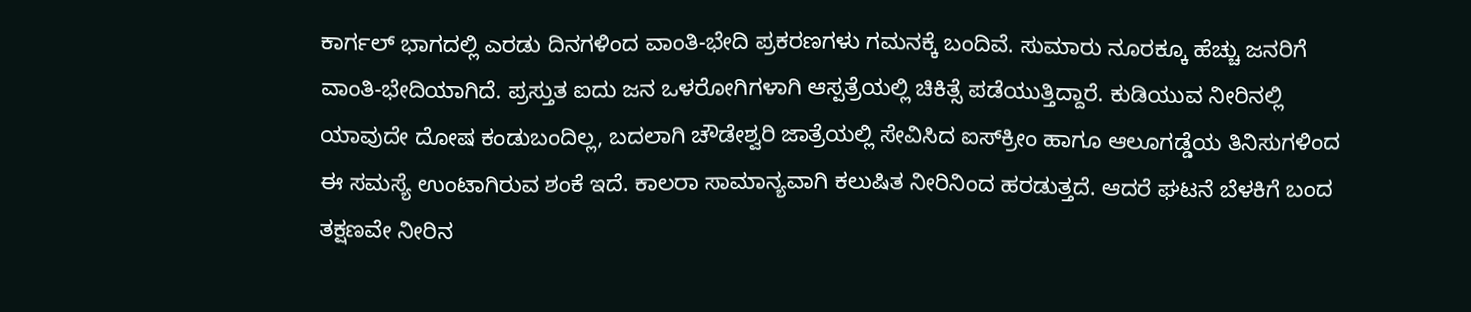ಕಾರ್ಗಲ್ ಭಾಗದಲ್ಲಿ ಎರಡು ದಿನಗಳಿಂದ ವಾಂತಿ-ಭೇದಿ ಪ್ರಕರಣಗಳು ಗಮನಕ್ಕೆ ಬಂದಿವೆ. ಸುಮಾರು ನೂರಕ್ಕೂ ಹೆಚ್ಚು ಜನರಿಗೆ ವಾಂತಿ-ಭೇದಿಯಾಗಿದೆ. ಪ್ರಸ್ತುತ ಐದು ಜನ ಒಳರೋಗಿಗಳಾಗಿ ಆಸ್ಪತ್ರೆಯಲ್ಲಿ ಚಿಕಿತ್ಸೆ ಪಡೆಯುತ್ತಿದ್ದಾರೆ. ಕುಡಿಯುವ ನೀರಿನಲ್ಲಿ ಯಾವುದೇ ದೋಷ ಕಂಡುಬಂದಿಲ್ಲ, ಬದಲಾಗಿ ಚೌಡೇಶ್ವರಿ ಜಾತ್ರೆಯಲ್ಲಿ ಸೇವಿಸಿದ ಐಸ್‌ಕ್ರೀಂ ಹಾಗೂ ಆಲೂಗಡ್ಡೆಯ ತಿನಿಸುಗಳಿಂದ ಈ ಸಮಸ್ಯೆ ಉಂಟಾಗಿರುವ ಶಂಕೆ ಇದೆ. ಕಾಲರಾ ಸಾಮಾನ್ಯವಾಗಿ ಕಲುಷಿತ ನೀರಿನಿಂದ ಹರಡುತ್ತದೆ. ಆದರೆ ಘಟನೆ ಬೆಳಕಿಗೆ ಬಂದ ತಕ್ಷಣವೇ ನೀರಿನ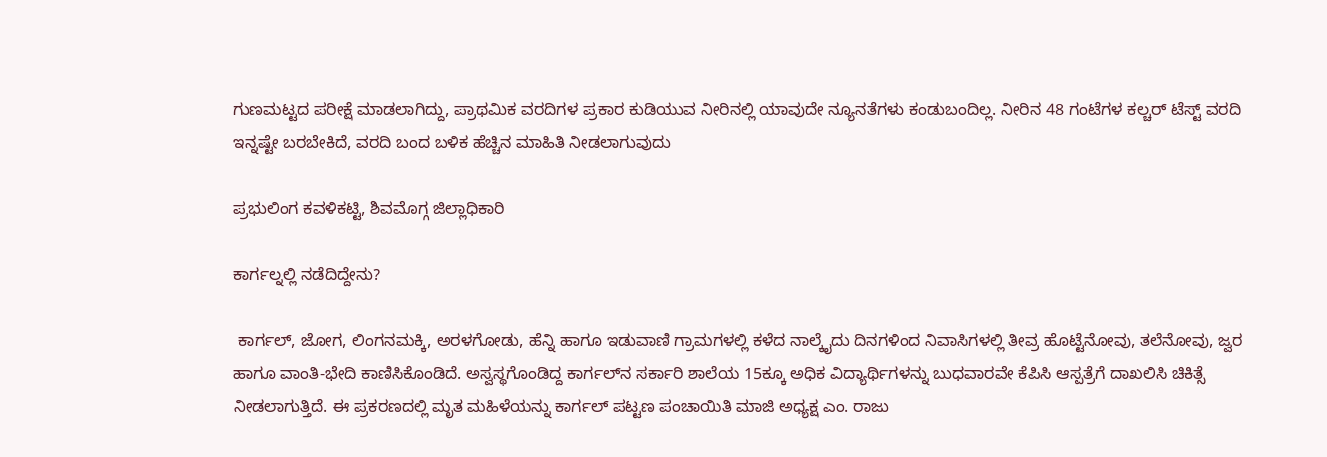ಗುಣಮಟ್ಟದ ಪರೀಕ್ಷೆ ಮಾಡಲಾಗಿದ್ದು, ಪ್ರಾಥಮಿಕ ವರದಿಗಳ ಪ್ರಕಾರ ಕುಡಿಯುವ ನೀರಿನಲ್ಲಿ ಯಾವುದೇ ನ್ಯೂನತೆಗಳು ಕಂಡುಬಂದಿಲ್ಲ. ನೀರಿನ 48 ಗಂಟೆಗಳ ಕಲ್ಚರ್ ಟೆಸ್ಟ್ ವರದಿ ಇನ್ನಷ್ಟೇ ಬರಬೇಕಿದೆ, ವರದಿ ಬಂದ ಬಳಿಕ ಹೆಚ್ಚಿನ ಮಾಹಿತಿ ನೀಡಲಾಗುವುದು

ಪ್ರಭುಲಿಂಗ ಕವಳಿಕಟ್ಟಿ, ಶಿವಮೊಗ್ಗ ಜಿಲ್ಲಾಧಿಕಾರಿ

ಕಾರ್ಗಲ್ನಲ್ಲಿ ನಡೆದಿದ್ದೇನು?

 ಕಾರ್ಗಲ್, ಜೋಗ, ಲಿಂಗನಮಕ್ಕಿ, ಅರಳಗೋಡು, ಹೆನ್ನಿ ಹಾಗೂ ಇಡುವಾಣಿ ಗ್ರಾಮಗಳಲ್ಲಿ ಕಳೆದ ನಾಲ್ಕೈದು ದಿನಗಳಿಂದ ನಿವಾಸಿಗಳಲ್ಲಿ ತೀವ್ರ ಹೊಟ್ಟೆನೋವು, ತಲೆನೋವು, ಜ್ವರ ಹಾಗೂ ವಾಂತಿ-ಭೇದಿ ಕಾಣಿಸಿಕೊಂಡಿದೆ. ಅಸ್ವಸ್ಥಗೊಂಡಿದ್ದ ಕಾರ್ಗಲ್‌ನ ಸರ್ಕಾರಿ ಶಾಲೆಯ 15ಕ್ಕೂ ಅಧಿಕ ವಿದ್ಯಾರ್ಥಿಗಳನ್ನು ಬುಧವಾರವೇ ಕೆಪಿಸಿ ಆಸ್ಪತ್ರೆಗೆ ದಾಖಲಿಸಿ ಚಿಕಿತ್ಸೆ ನೀಡಲಾಗುತ್ತಿದೆ. ಈ ಪ್ರಕರಣದಲ್ಲಿ ಮೃತ ಮಹಿಳೆಯನ್ನು ಕಾರ್ಗಲ್ ಪಟ್ಟಣ ಪಂಚಾಯಿತಿ ಮಾಜಿ ಅಧ್ಯಕ್ಷ ಎಂ. ರಾಜು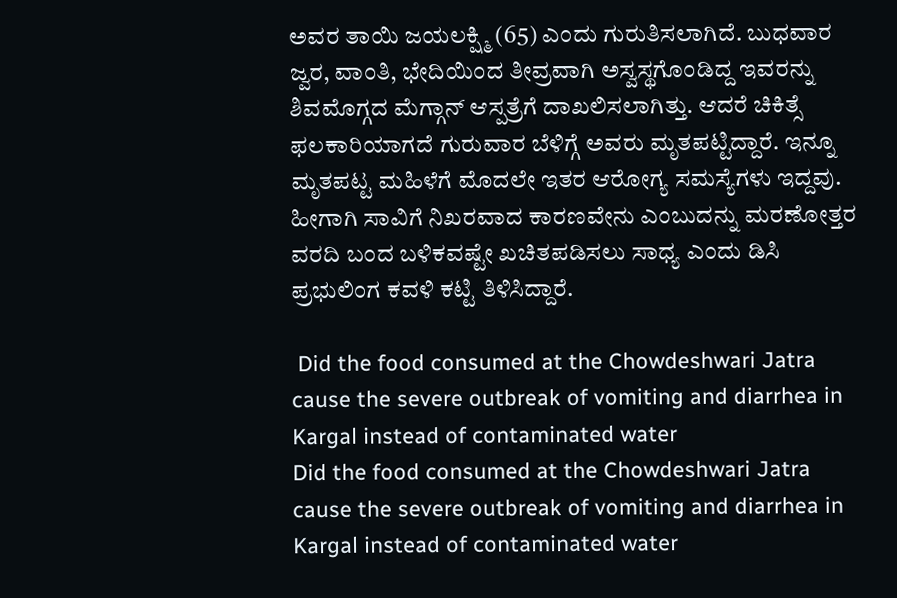ಅವರ ತಾಯಿ ಜಯಲಕ್ಷ್ಮಿ (65) ಎಂದು ಗುರುತಿಸಲಾಗಿದೆ. ಬುಧವಾರ ಜ್ವರ, ವಾಂತಿ, ಭೇದಿಯಿಂದ ತೀವ್ರವಾಗಿ ಅಸ್ವಸ್ಥಗೊಂಡಿದ್ದ ಇವರನ್ನು ಶಿವಮೊಗ್ಗದ ಮೆಗ್ಗಾನ್ ಆಸ್ಪತ್ರೆಗೆ ದಾಖಲಿಸಲಾಗಿತ್ತು. ಆದರೆ ಚಿಕಿತ್ಸೆ ಫಲಕಾರಿಯಾಗದೆ ಗುರುವಾರ ಬೆಳಿಗ್ಗೆ ಅವರು ಮೃತಪಟ್ಟಿದ್ದಾರೆ. ಇನ್ನೂ ಮೃತಪಟ್ಟ ಮಹಿಳೆಗೆ ಮೊದಲೇ ಇತರ ಆರೋಗ್ಯ ಸಮಸ್ಯೆಗಳು ಇದ್ದವು. ಹೀಗಾಗಿ ಸಾವಿಗೆ ನಿಖರವಾದ ಕಾರಣವೇನು ಎಂಬುದನ್ನು ಮರಣೋತ್ತರ ವರದಿ ಬಂದ ಬಳಿಕವಷ್ಟೇ ಖಚಿತಪಡಿಸಲು ಸಾಧ್ಯ ಎಂದು ಡಿಸಿ ಪ್ರಭುಲಿಂಗ ಕವಳಿ ಕಟ್ಟಿ ತಿಳಿಸಿದ್ದಾರೆ.

 Did the food consumed at the Chowdeshwari Jatra cause the severe outbreak of vomiting and diarrhea in Kargal instead of contaminated water
Did the food consumed at the Chowdeshwari Jatra cause the severe outbreak of vomiting and diarrhea in Kargal instead of contaminated water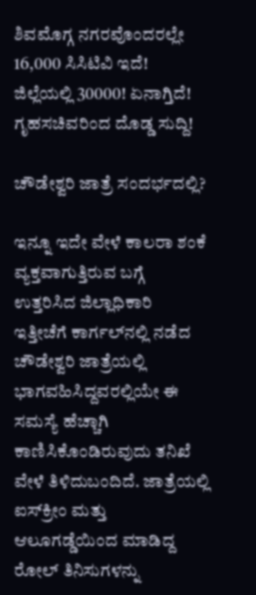ಶಿವಮೊಗ್ಗ ನಗರವೊಂದರಲ್ಲೇ 16,000 ಸಿಸಿಟಿವಿ ಇದೆ! ಜಿಲ್ಲೆಯಲ್ಲಿ 30000! ಏನಾಗ್ತಿದೆ! ಗೃಹಸಚಿವರಿಂದ ದೊಡ್ಡ ಸುದ್ದಿ!

ಚೌಡೇಶ್ವರಿ ಜಾತ್ರೆ ಸಂದರ್ಭದಲ್ಲಿ?

ಇನ್ನೂ ಇದೇ ವೇಳೆ ಕಾಲರಾ ಶಂಕೆ ವ್ಯಕ್ತವಾಗುತ್ತಿರುವ ಬಗ್ಗೆ ಉತ್ತರಿಸಿದ ಜಿಲ್ಲಾಧಿಕಾರಿ ಇತ್ತೀಚೆಗೆ ಕಾರ್ಗಲ್‌ನಲ್ಲಿ ನಡೆದ ಚೌಡೇಶ್ವರಿ ಜಾತ್ರೆಯಲ್ಲಿ ಭಾಗವಹಿಸಿದ್ದವರಲ್ಲಿಯೇ ಈ ಸಮಸ್ಯೆ ಹೆಚ್ಚಾಗಿ ಕಾಣಿಸಿಕೊಂಡಿರುವುದು ತನಿಖೆ ವೇಳೆ ತಿಳಿದುಬಂದಿದೆ. ಜಾತ್ರೆಯಲ್ಲಿ ಐಸ್‌ಕ್ರೀಂ ಮತ್ತು ಆಲೂಗಡ್ಡೆಯಿಂದ ಮಾಡಿದ್ದ ರೋಲ್ ತಿನಿಸುಗಳನ್ನು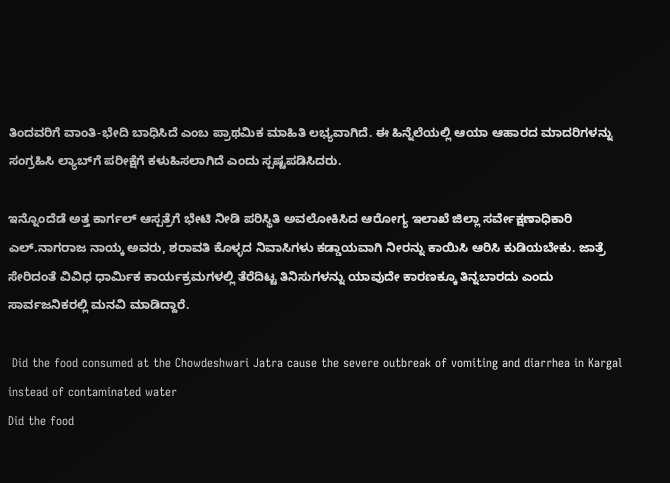ತಿಂದವರಿಗೆ ವಾಂತಿ-ಭೇದಿ ಬಾಧಿಸಿದೆ ಎಂಬ ಪ್ರಾಥಮಿಕ ಮಾಹಿತಿ ಲಭ್ಯವಾಗಿದೆ. ಈ ಹಿನ್ನೆಲೆಯಲ್ಲಿ ಆಯಾ ಆಹಾರದ ಮಾದರಿಗಳನ್ನು ಸಂಗ್ರಹಿಸಿ ಲ್ಯಾಬ್‌ಗೆ ಪರೀಕ್ಷೆಗೆ ಕಳುಹಿಸಲಾಗಿದೆ ಎಂದು ಸ್ಪಷ್ಟಪಡಿಸಿದರು.

ಇನ್ನೊಂದೆಡೆ ಅತ್ತ ಕಾರ್ಗಲ್ ಆಸ್ಪತ್ರೆಗೆ ಭೇಟಿ ನೀಡಿ ಪರಿಸ್ಥಿತಿ ಅವಲೋಕಿಸಿದ ಆರೋಗ್ಯ ಇಲಾಖೆ ಜಿಲ್ಲಾ ಸರ್ವೇಕ್ಷಣಾಧಿಕಾರಿ ಎಲ್.ನಾಗರಾಜ ನಾಯ್ಕ ಅವರು, ಶರಾವತಿ ಕೊಳ್ಳದ ನಿವಾಸಿಗಳು ಕಡ್ಡಾಯವಾಗಿ ನೀರನ್ನು ಕಾಯಿಸಿ ಆರಿಸಿ ಕುಡಿಯಬೇಕು. ಜಾತ್ರೆ ಸೇರಿದಂತೆ ವಿವಿಧ ಧಾರ್ಮಿಕ ಕಾರ್ಯಕ್ರಮಗಳಲ್ಲಿ ತೆರೆದಿಟ್ಟ ತಿನಿಸುಗಳನ್ನು ಯಾವುದೇ ಕಾರಣಕ್ಕೂ ತಿನ್ನಬಾರದು ಎಂದು ಸಾರ್ವಜನಿಕರಲ್ಲಿ ಮನವಿ ಮಾಡಿದ್ದಾರೆ.

 Did the food consumed at the Chowdeshwari Jatra cause the severe outbreak of vomiting and diarrhea in Kargal instead of contaminated water
Did the food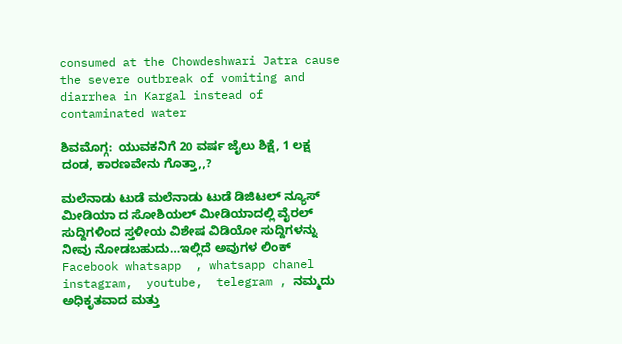consumed at the Chowdeshwari Jatra cause the severe outbreak of vomiting and diarrhea in Kargal instead of contaminated water

ಶಿವಮೊಗ್ಗ:  ಯುವಕನಿಗೆ 20 ವರ್ಷ ಜೈಲು ಶಿಕ್ಷೆ, 1 ಲಕ್ಷ ದಂಡ, ಕಾರಣವೇನು ಗೊತ್ತಾ,,?

ಮಲೆನಾಡು ಟುಡೆ ಮಲೆನಾಡು ಟುಡೆ ಡಿಜಿಟಲ್ ನ್ಯೂಸ್ ಮೀಡಿಯಾ ದ ಸೋಶಿಯಲ್ ಮೀಡಿಯಾದಲ್ಲಿ ವೈರಲ್ ಸುದ್ದಿಗಳಿಂದ ಸ್ತಳೀಯ ವಿಶೇಷ ವಿಡಿಯೋ ಸುದ್ದಿಗಳನ್ನು ನೀವು ನೋಡಬಹುದು…ಇಲ್ಲಿದೆ ಅವುಗಳ ಲಿಂಕ್  Facebook whatsapp  , whatsapp chanel  instagram,  youtube,  telegram , ನಮ್ಮದು ಅಧಿಕೃತವಾದ ಮತ್ತು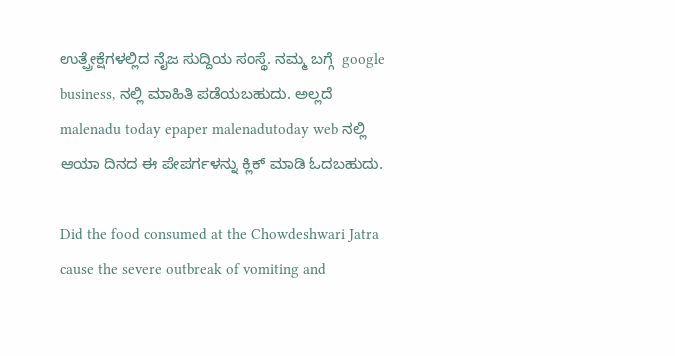ಉತ್ಪ್ರೇಕ್ಷೆಗಳಲ್ಲಿದ ನೈಜ ಸುದ್ದಿಯ ಸಂಸ್ಥೆ. ನಮ್ಮ ಬಗ್ಗೆ  google business, ನಲ್ಲಿ ಮಾಹಿತಿ ಪಡೆಯಬಹುದು. ಅಲ್ಲದೆ   malenadu today epaper malenadutoday web ನಲ್ಲಿ ಆಯಾ ದಿನದ ಈ ಪೇಪರ್ಗಳನ್ನು ಕ್ಲಿಕ್ ಮಾಡಿ ಓದಬಹುದು.

Did the food consumed at the Chowdeshwari Jatra cause the severe outbreak of vomiting and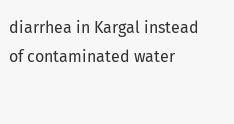diarrhea in Kargal instead of contaminated water